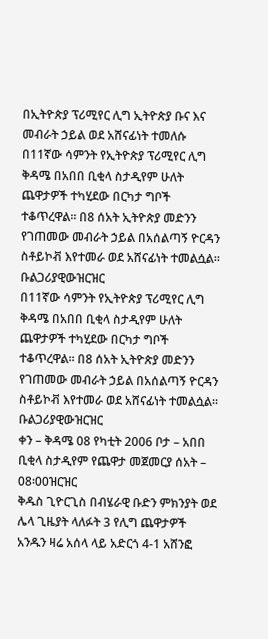በኢትዮጵያ ፕሪሚየር ሊግ ኢትዮጵያ ቡና እና መብራት ኃይል ወደ አሸናፊነት ተመለሱ
በ11ኛው ሳምንት የኢትዮጵያ ፕሪሚየር ሊግ ቅዳሜ በአበበ ቢቂላ ስታዲየም ሁለት ጨዋታዎች ተካሂደው በርካታ ግቦች ተቆጥረዋል፡፡ በ8 ሰአት ኢትዮጵያ መድንን የገጠመው መብራት ኃይል በአሰልጣኝ ዮርዳን ስቶይኮቭ እየተመራ ወደ አሸናፊነት ተመልሷል፡፡ ቡልጋሪያዊውዝርዝር
በ11ኛው ሳምንት የኢትዮጵያ ፕሪሚየር ሊግ ቅዳሜ በአበበ ቢቂላ ስታዲየም ሁለት ጨዋታዎች ተካሂደው በርካታ ግቦች ተቆጥረዋል፡፡ በ8 ሰአት ኢትዮጵያ መድንን የገጠመው መብራት ኃይል በአሰልጣኝ ዮርዳን ስቶይኮቭ እየተመራ ወደ አሸናፊነት ተመልሷል፡፡ ቡልጋሪያዊውዝርዝር
ቀን – ቅዳሜ 08 የካቲት 2006 ቦታ – አበበ ቢቂላ ስታዲየም የጨዋታ መጀመርያ ሰአት – 08፡00ዝርዝር
ቅዱስ ጊዮርጊስ በብሄራዊ ቡድን ምክንያት ወደ ሌላ ጊዜያት ላለፉት 3 የሊግ ጨዋታዎች አንዱን ዛሬ አሰላ ላይ አድርጎ 4-1 አሸንፎ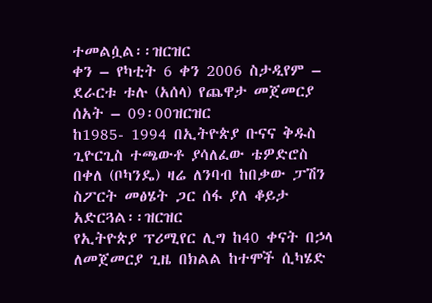ተመልሷል፡፡ዝርዝር
ቀን – የካቲት 6 ቀን 2006 ስታዲየም – ደራርቱ ቱሉ (አሰላ) የጨዋታ መጀመርያ ሰአት – 09፡00ዝርዝር
ከ1985- 1994 በኢትዮጵያ ቡናና ቅዱስ ጊዮርጊስ ተጫውቶ ያሳለፈው ቴዎድሮስ በቀለ (ቦካንዴ) ዛሬ ለንባብ ከበቃው ፓሽን ስፖርት መፅሄት ጋር ሰፋ ያለ ቆይታ አድርጓል፡፡ዝርዝር
የኢትዮጵያ ፕሪሚየር ሊግ ከ40 ቀናት በኃላ ለመጀመርያ ጊዜ በክልል ከተሞች ሲካሄድ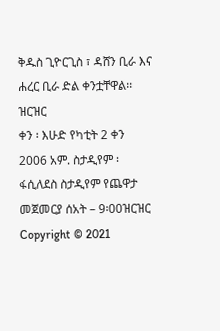ቅዱስ ጊዮርጊስ ፣ ዳሸን ቢራ እና ሐረር ቢራ ድል ቀንቷቸዋል፡፡ዝርዝር
ቀን ፡ እሁድ የካቲት 2 ቀን 2006 አም. ስታዲየም ፡ ፋሲለደስ ስታዲየም የጨዋታ መጀመርያ ሰአት – 9፡00ዝርዝር
Copyright © 2021